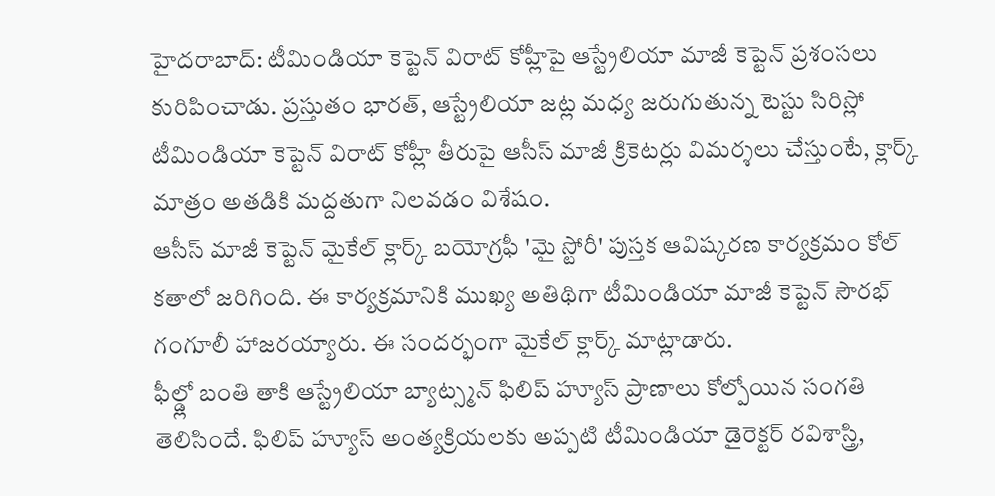హైదరాబాద్: టీమిండియా కెప్టెన్ విరాట్ కోహ్లీపై ఆస్ట్రేలియా మాజీ కెప్టెన్ ప్రశంసలు కురిపించాడు. ప్రస్తుతం భారత్, ఆస్ట్రేలియా జట్ల మధ్య జరుగుతున్న టెస్టు సిరిస్లో టీమిండియా కెప్టెన్ విరాట్ కోహ్లీ తీరుపై ఆసీస్ మాజీ క్రికెటర్లు విమర్శలు చేస్తుంటే, క్లార్క్ మాత్రం అతడికి మద్దతుగా నిలవడం విశేషం.
ఆసీస్ మాజీ కెప్టెన్ మైకేల్ క్లార్క్ బయోగ్రఫీ 'మై స్టోరీ' పుస్తక ఆవిష్కరణ కార్యక్రమం కోల్ కతాలో జరిగింది. ఈ కార్యక్రమానికి ముఖ్య అతిథిగా టీమిండియా మాజీ కెప్టెన్ సౌరభ్ గంగూలీ హాజరయ్యారు. ఈ సందర్భంగా మైకేల్ క్లార్క్ మాట్లాడారు.
ఫీల్డ్లో బంతి తాకి ఆస్ట్రేలియా బ్యాట్స్మన్ ఫిలిప్ హ్యూస్ ప్రాణాలు కోల్పోయిన సంగతి తెలిసిందే. ఫిలిప్ హ్యూస్ అంత్యక్రియలకు అప్పటి టీమిండియా డైరెక్టర్ రవిశాస్త్రి,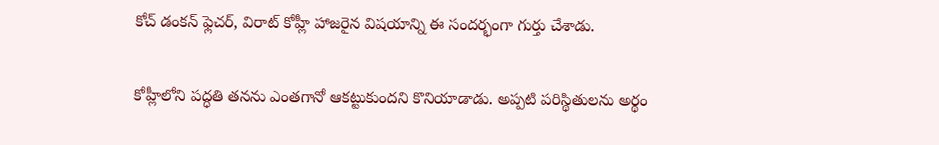కోచ్ డంకన్ ఫ్లెచర్, విరాట్ కోహ్లీ హాజరైన విషయాన్ని ఈ సందర్భంగా గుర్తు చేశాడు.

కోహ్లీలోని పద్ధతి తనను ఎంతగానో ఆకట్టుకుందని కొనియాడాడు. అప్పటి పరిస్థితులను అర్థం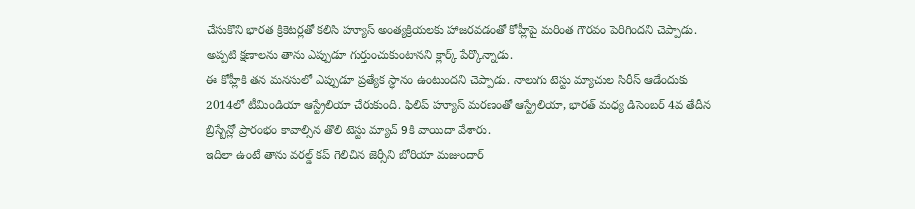చేసుకొని భారత క్రికెటర్లతో కలిసి హ్యూస్ అంత్యక్రియలకు హాజరవడంతో కోహ్లీపై మరింత గౌరవం పెరిగిందని చెప్పాడు. అప్పటి క్షణాలను తాను ఎప్పుడూ గుర్తుంచుకుంటానని క్లార్క్ పేర్కొన్నాడు.
ఈ కోహ్లీకి తన మనసులో ఎప్పుడూ ప్రత్యేక స్ధానం ఉంటుందని చెప్పాడు. నాలుగు టెస్టు మ్యాచుల సిరీస్ ఆడేందుకు 2014లో టీమిండియా ఆస్ట్రేలియా చేరుకుంది. ఫిలిప్ హ్యూస్ మరణంతో ఆస్ట్రేలియా, భారత్ మధ్య డిసెంబర్ 4వ తేదీన బ్రిస్బేన్లో ప్రారంభం కావాల్సిన తొలి టెస్టు మ్యాచ్ 9కి వాయిదా వేశారు.
ఇదిలా ఉంటే తాను వరల్డ్ కప్ గెలిచిన జెర్సీని బోరియా మజుందార్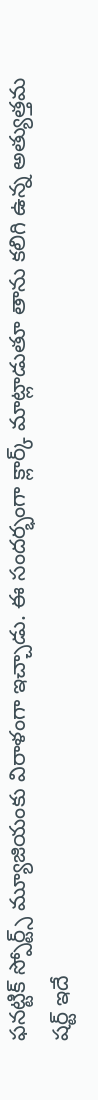ఫనట్టిక్ స్పోర్ట్స్ మ్యూజియంకు విరాళంగా ఇచ్చాడు. ఈ సందర్భంగా క్లార్క్ మాట్లాడుతూ తాను కలిగి ఉన్న అత్యుత్తమ షర్ట్ ఇదే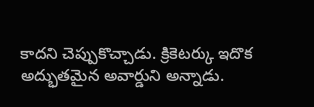కాదని చెప్పుకొచ్చాడు. క్రికెటర్కు ఇదొక అద్భుతమైన అవార్డుని అన్నాడు.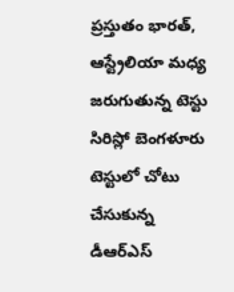ప్రస్తుతం భారత్, ఆస్ట్రేలియా మధ్య జరుగుతున్న టెస్టు సిరిస్లో బెంగళూరు టెస్టులో చోటు చేసుకున్న డీఆర్ఎస్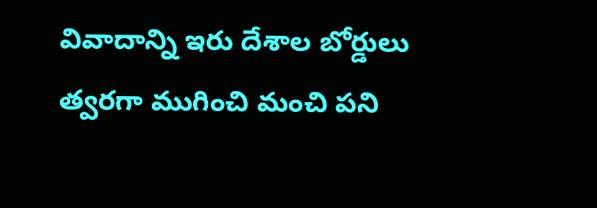వివాదాన్ని ఇరు దేశాల బోర్డులు త్వరగా ముగించి మంచి పని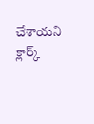చేశాయని క్లార్క్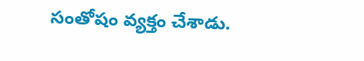సంతోషం వ్యక్తం చేశాడు.